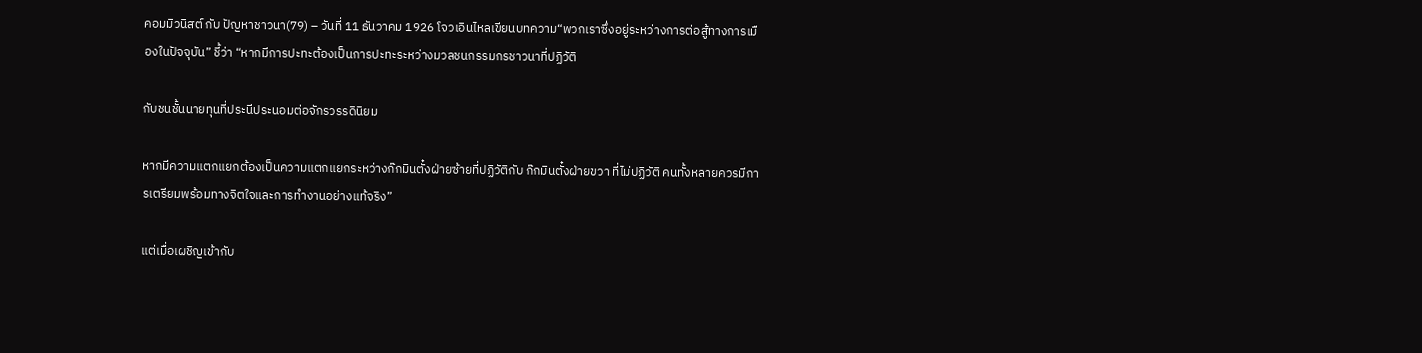คอมมิวนิสต์ กับ ปัญหาชาวนา(79) – วันที่ 11 ธันวาคม 1926 โจวเอินไหลเขียนบทความ“พวกเราซึ่งอยู่ระหว่างการต่อสู้ทางการเมืองในปัจจุบัน” ชี้ว่า “หากมีการปะทะต้องเป็นการปะทะระหว่างมวลชนกรรมกรชาวนาที่ปฏิวัติ

กับชนชั้นนายทุนที่ประนีประนอมต่อจักรวรรดินิยม

หากมีความแตกแยกต้องเป็นความแตกแยกระหว่างก๊กมินตั๋งฝ่ายซ้ายที่ปฏิวัติกับ ก๊กมินตั๋งฝ่ายขวา ที่ไม่ปฏิวัติ คนทั้งหลายควรมีการเตรียมพร้อมทางจิตใจและการทำงานอย่างแท้จริง”

แต่เมื่อเผชิญเข้ากับ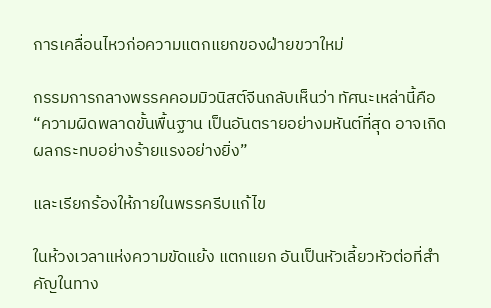การเคลื่อนไหวก่อความแตกแยกของฝ่ายขวาใหม่

กรรมการกลางพรรคคอมมิวนิสต์จีนกลับเห็นว่า ทัศนะเหล่านี้คือ “ความผิดพลาดขั้นพื้นฐาน เป็นอันตรายอย่างมหันต์ที่สุด อาจเกิดผลกระทบอย่างร้ายแรงอย่างยิ่ง”

และเรียกร้องให้ภายในพรรครีบแก้ไข

ในห้วงเวลาแห่งความขัดแย้ง แตกแยก อันเป็นหัวเลี้ยวหัวต่อที่สำคัญในทาง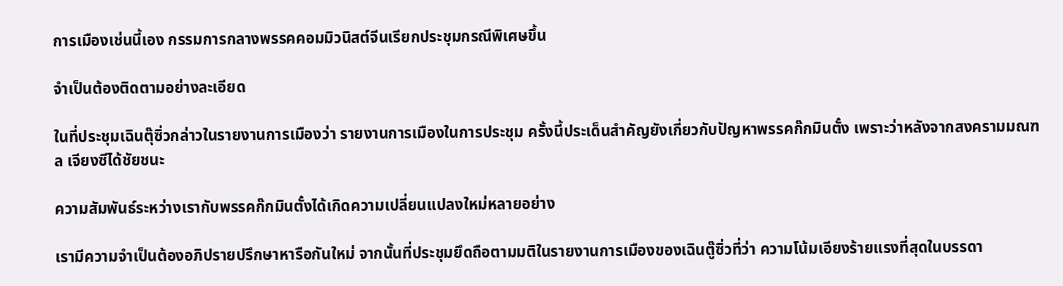การเมืองเช่นนี้เอง กรรมการกลางพรรคคอมมิวนิสต์จีนเรียกประชุมกรณีพิเศษขึ้น

จำเป็นต้องติดตามอย่างละเอียด

ในที่ประชุมเฉินตุ๊ซิ่วกล่าวในรายงานการเมืองว่า รายงานการเมืองในการประชุม ครั้งนี้ประเด็นสำคัญยังเกี่ยวกับปัญหาพรรคก๊กมินตั๋ง เพราะว่าหลังจากสงครามมณฑล เจียงซีได้ชัยชนะ

ความสัมพันธ์ระหว่างเรากับพรรคก๊กมินตั๋งได้เกิดความเปลี่ยนแปลงใหม่หลายอย่าง

เรามีความจำเป็นต้องอภิปรายปรึกษาหารือกันใหม่ จากนั้นที่ประชุมยึดถือตามมติในรายงานการเมืองของเฉินตู๊ซิ่วที่ว่า ความโน้มเอียงร้ายแรงที่สุดในบรรดา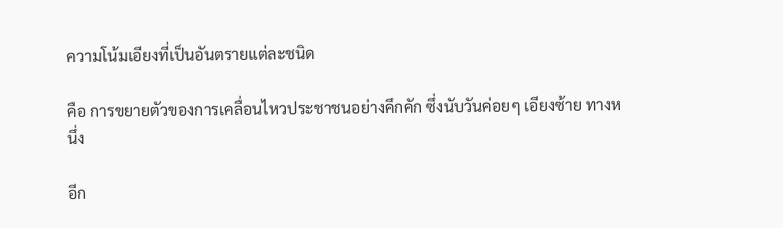ความโน้มเอียงที่เป็นอันตรายแต่ละชนิด

คือ การขยายตัวของการเคลื่อนไหวประชาชนอย่างคึกคัก ซึ่งนับวันค่อยๆ เอียงซ้าย ทางหนึ่ง

อีก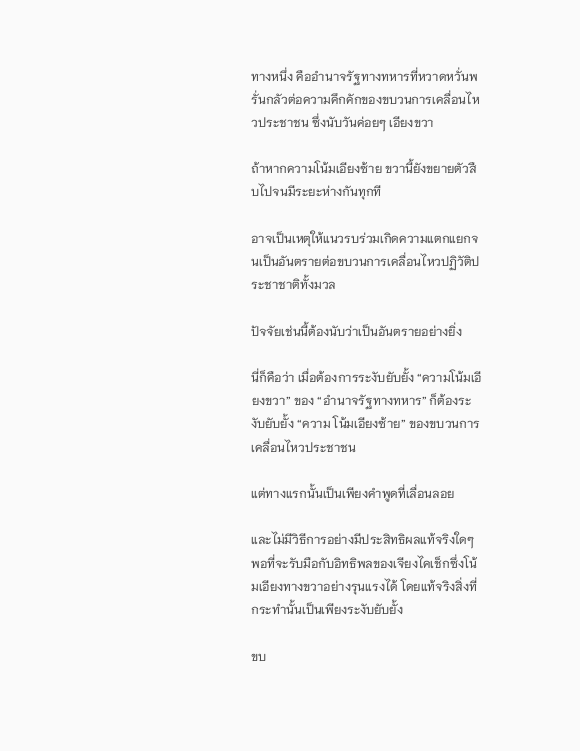ทางหนึ่ง คืออำนาจรัฐทางทหารที่หวาดหวั่นพรั่นกลัวต่อความคึกคักของขบวนการเคลื่อนไหวประชาชน ซึ่งนับวันค่อยๆ เอียงขวา

ถ้าหากความโน้มเอียงซ้าย ขวานี้ยังขยายตัวสืบไปจนมีระยะห่างกันทุกที

อาจเป็นเหตุให้แนวรบร่วมเกิดความแตกแยกจนเป็นอันตรายต่อขบวนการเคลื่อนไหวปฏิวัติประชาชาติทั้งมวล

ปัจจัยเช่นนี้ต้องนับว่าเป็นอันตรายอย่างยิ่ง

นี่ก็คือว่า เมื่อต้องการระงับยับยั้ง “ความโน้มเอียงขวา” ของ “อำนาจรัฐทางทหาร” ก็ต้องระงับยับยั้ง “ความ โน้มเอียงซ้าย” ของขบวนการเคลื่อนไหวประชาชน

แต่ทางแรกนั้นเป็นเพียงคำพูดที่เลื่อนลอย

และไม่มีวิธีการอย่างมีประสิทธิผลแท้จริงใดๆ พอที่จะรับมือกับอิทธิพลของเจียงไคเช็กซึ่งโน้มเอียงทางขวาอย่างรุนแรงได้ โดยแท้จริงสิ่งที่กระทำนั้นเป็นเพียงระงับยับยั้ง

ขบ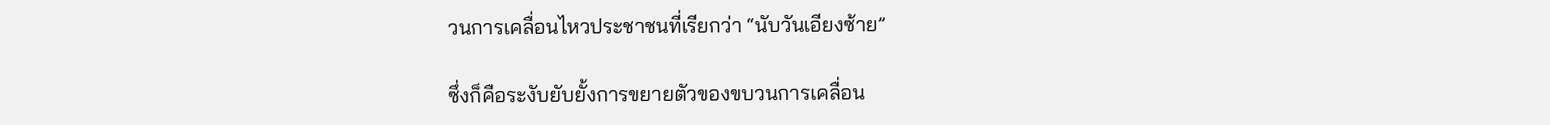วนการเคลื่อนไหวประชาชนที่เรียกว่า “นับวันเอียงซ้าย”

ซึ่งก็คือระงับยับยั้งการขยายตัวของขบวนการเคลื่อน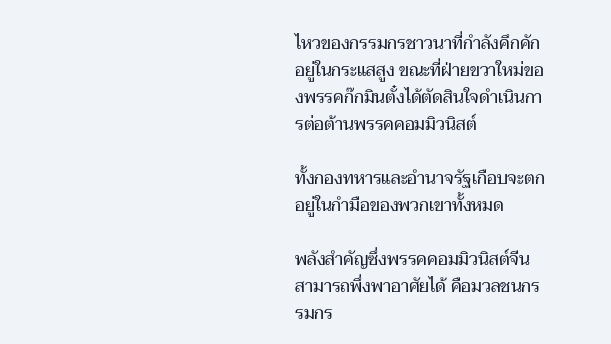ไหวของกรรมกรชาวนาที่กำลังคึกคักอยู่ในกระแสสูง ขณะที่ฝ่ายขวาใหม่ของพรรคก๊กมินตั๋งได้ตัดสินใจดำเนินการต่อต้านพรรคคอมมิวนิสต์

ทั้งกองทหารและอำนาจรัฐเกือบจะตกอยู่ในกำมือของพวกเขาทั้งหมด

พลังสำคัญซึ่งพรรคคอมมิวนิสต์จีนสามารถพึ่งพาอาศัยได้ คือมวลชนกรรมกร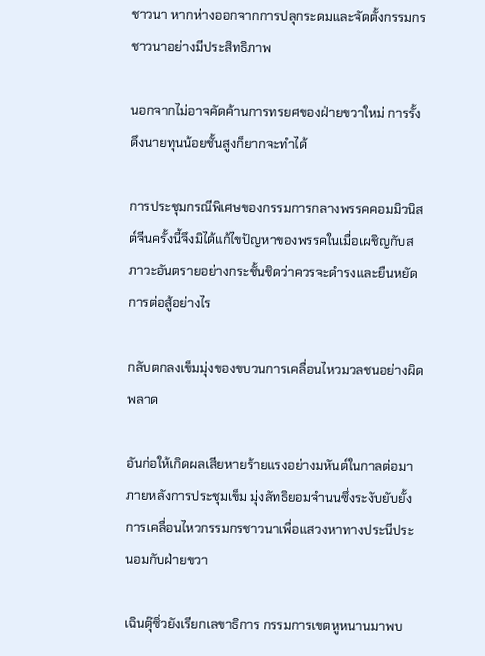ชาวนา หากห่างออกจากการปลุกระดมและจัดตั้งกรรมกรชาวนาอย่างมีประสิทธิภาพ

นอกจากไม่อาจคัดค้านการทรยศของฝ่ายขวาใหม่ การรั้งดึงนายทุนน้อยชั้นสูงก็ยากจะทำได้

การประชุมกรณีพิเศษของกรรมการกลางพรรคคอมมิวนิสต์จีนครั้งนี้จึงมิได้แก้ไขปัญหาของพรรคในเมื่อเผชิญกับสภาวะอันตรายอย่างกระชั้นชิดว่าควรจะดำรงและยืนหยัดการต่อสู้อย่างไร

กลับตกลงเข็มมุ่งของขบวนการเคลื่อนไหวมวลชนอย่างผิดพลาด

อันก่อให้เกิดผลเสียหายร้ายแรงอย่างมหันต์ในกาลต่อมา ภายหลังการประชุมเข็ม มุ่งลัทธิยอมจำนนซึ่งระงับยับยั้งการเคลื่อนไหวกรรมกรชาวนาเพื่อแสวงหาทางประนีประนอมกับฝ่ายขวา

เฉินตุ๊ซิ่วยังเรียกเลขาธิการ กรรมการเขตหูหนานมาพบ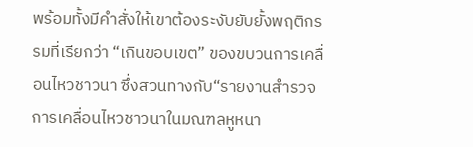พร้อมทั้งมีคำสั่งให้เขาต้องระงับยับยั้งพฤติกรรมที่เรียกว่า “เกินขอบเขต” ของขบวนการเคลื่อนไหวชาวนา ซึ่งสวนทางกับ“รายงานสำรวจการเคลื่อนไหวชาวนาในมณฑลหูหนา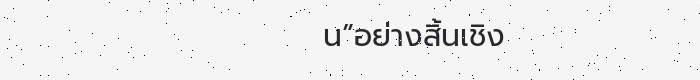น”อย่างสิ้นเชิง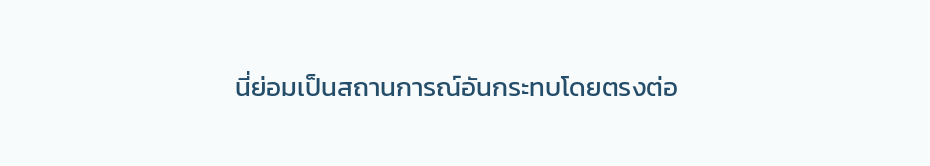นี่ย่อมเป็นสถานการณ์อันกระทบโดยตรงต่อ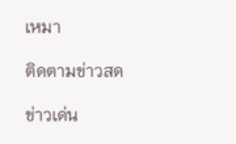เหมา

ติดตามข่าวสด

ข่าวเด่น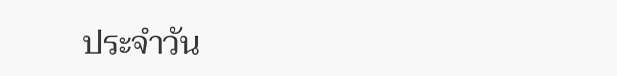ประจำวัน